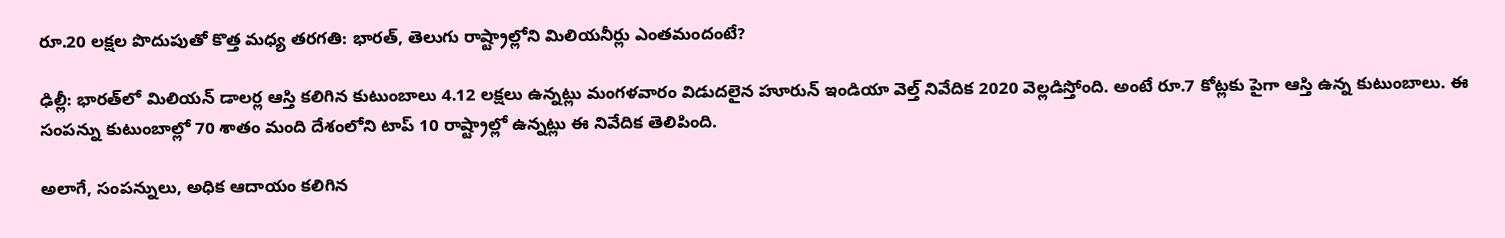రూ.20 లక్షల పొదుపుతో కొత్త మధ్య తరగతి: భారత్, తెలుగు రాష్ట్రాల్లోని మిలియనీర్లు ఎంతమందంటే?

ఢిల్లీ: భారత్‌లో మిలియన్ డాలర్ల ఆస్తి కలిగిన కుటుంబాలు 4.12 లక్షలు ఉన్నట్లు మంగళవారం విడుదలైన హూరున్ ఇండియా వెల్త్ నివేదిక 2020 వెల్లడిస్తోంది. అంటే రూ.7 కోట్లకు పైగా ఆస్తి ఉన్న కుటుంబాలు. ఈ సంపన్ను కుటుంబాల్లో 70 శాతం మంది దేశంలోని టాప్ 10 రాష్ట్రాల్లో ఉన్నట్లు ఈ నివేదిక తెలిపింది.

అలాగే, సంపన్నులు, అధిక ఆదాయం కలిగిన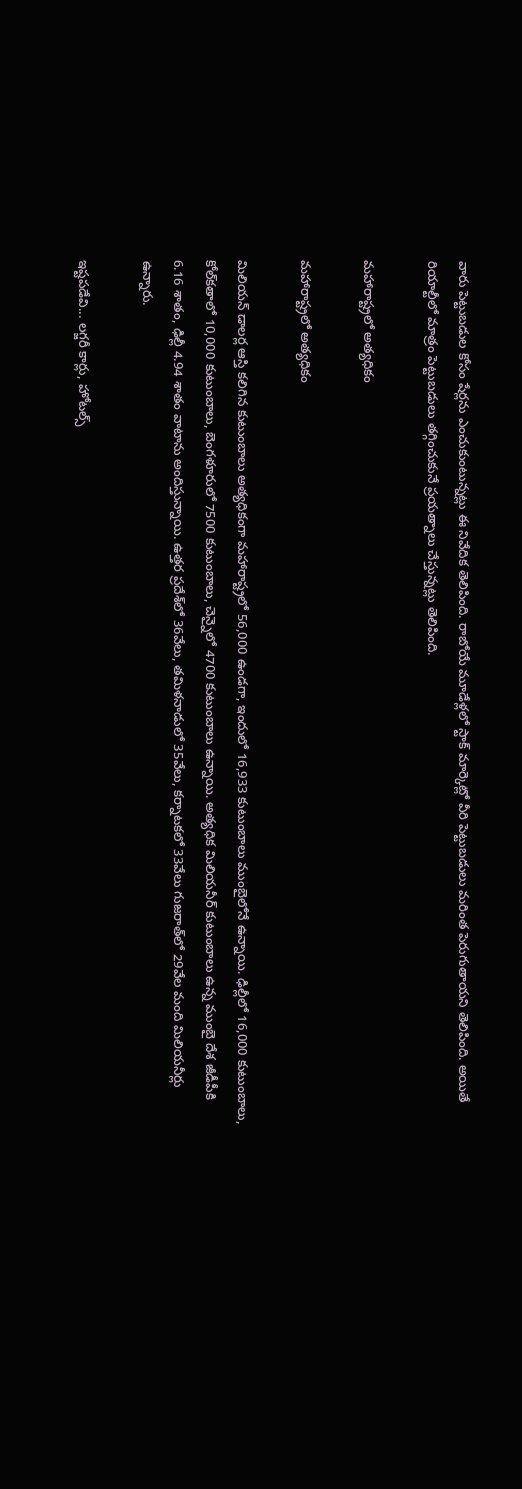వారు పెట్టుబడుల కోసం షేర్లను ఎంచుకుంటున్నట్లు ఈ నివేదిక తెలిపింది. రాబోయే మూడేళ్లలో స్టాక్ మార్కెట్లో వీరి పెట్టుబడులు మరింత పెరుగుతాయని తెలిపింది. అయితే రియాల్టీలో మాత్రం పెట్టుబడులు తగ్గించుకునే ప్రయత్నాలు చేస్తున్నట్లు తెలిపింది.

మహారాష్ట్రలో అత్యధికం

మహారాష్ట్రలో అత్యధికం

మిలియన్ డాలర్ల ఆస్తి కలిగిన కుటుంబాలు అత్యధికంగా మహారాష్ట్రలో 56,000 ఉండగా, ఇందులో 16,933 కుటుంబాలు ముంబైలోనే ఉన్నాయి. ఢిల్లీలో 16,000 కుటుంబాలు, కోల్‌కతాలో 10,000 కుటుంబాలు, బెంగళూరులో 7500 కుటుంబాలు, చెన్నైలో 4700 కుటుంబాలు ఉన్నాయి. అత్యధిక మిలియనీర్ కుటుంబాలు ఉన్న ముంబై దేశ జీడీపీకి 6.16 శాతం, ఢిల్లీ 4.94 శాతం వాటాను అందిస్తున్నాయి. ఉత్తర ప్రదేశ్‌లో 36వేలు, తమిళనాడులో 35వేలు, కర్నాటకలో 33వేలు గుజరాత్‌లో 29వేల మంది మిలియనీర్లు ఉన్నారు.

ఇష్టపడేవి... లగ్జరీ కార్లు, హోటల్స్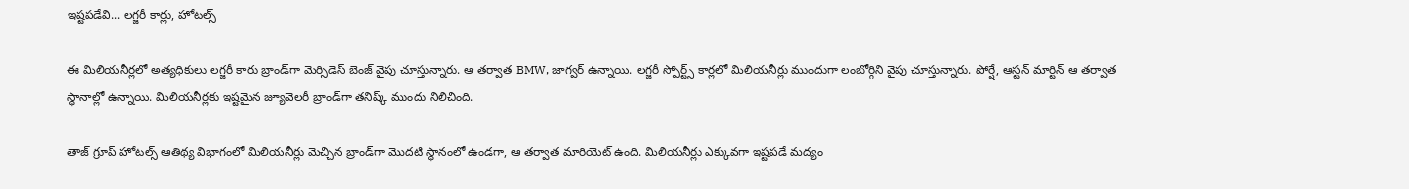ఇష్టపడేవి... లగ్జరీ కార్లు, హోటల్స్

ఈ మిలియనీర్లలో అత్యధికులు లగ్జరీ కారు బ్రాండ్‌గా మెర్సిడెస్‌ బెంజ్‌ వైపు చూస్తున్నారు. ఆ తర్వాత BMW, జాగ్వర్ ఉన్నాయి. లగ్జరీ స్పోర్ట్స్ కార్లలో మిలియనీర్లు ముందుగా లంబోర్గిని వైపు చూస్తున్నారు. పోర్షే, ఆస్టన్ మార్టిన్ ఆ తర్వాత స్ధానాల్లో ఉన్నాయి. మిలియనీర్లకు ఇష్టమైన జ్యూవెలరీ బ్రాండ్‌గా తనిష్క్ ముందు నిలిచింది.

తాజ్ గ్రూప్ హోటల్స్ ఆతిథ్య విభాగంలో మిలియనీర్లు మెచ్చిన బ్రాండ్‌గా మొదటి స్థానంలో ఉండగా, ఆ తర్వాత మారియెట్ ఉంది. మిలియనీర్లు ఎక్కువగా ఇష్టపడే మద్యం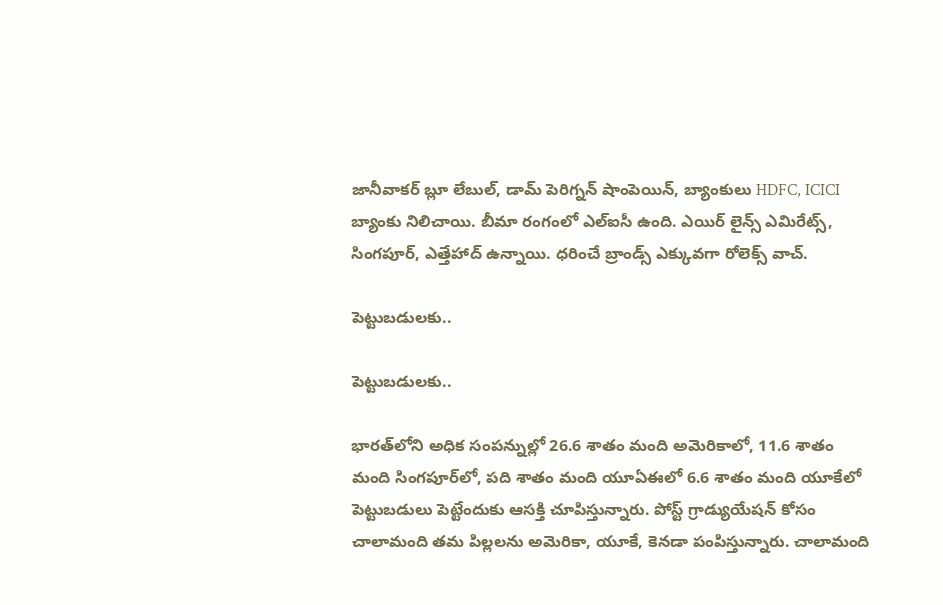జానీవాకర్ బ్లూ లేబుల్, డామ్ పెరిగ్నన్ షాంపెయిన్, బ్యాంకులు HDFC, ICICI బ్యాంకు నిలిచాయి. బీమా రంగంలో ఎల్ఐసీ ఉంది. ఎయిర్ లైన్స్ ఎమిరేట్స్, సింగపూర్, ఎత్తేహాద్ ఉన్నాయి. ధరించే బ్రాండ్స్ ఎక్కువగా రోలెక్స్ వాచ్.

పెట్టుబడులకు..

పెట్టుబడులకు..

భారత్‌లోని అధిక సంపన్నుల్లో 26.6 శాతం మంది అమెరికాలో, 11.6 శాతం మంది సింగపూర్‌లో, పది శాతం మంది యూఏఈలో 6.6 శాతం మంది యూకేలో పెట్టుబడులు పెట్టేందుకు ఆసక్తి చూపిస్తున్నారు. పోస్ట్ గ్రాడ్యుయేషన్ కోసం చాలామంది తమ పిల్లలను అమెరికా, యూకే, కెనడా పంపిస్తున్నారు. చాలామంది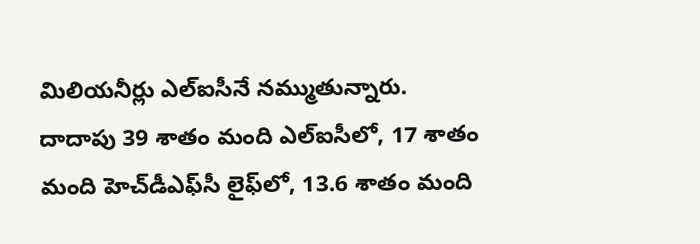మిలియనీర్లు ఎల్ఐసీనే నమ్ముతున్నారు. దాదాపు 39 శాతం మంది ఎల్ఐసీలో, 17 శాతం మంది హెచ్‌డీఎఫ్‌సీ లైఫ్‌లో, 13.6 శాతం మంది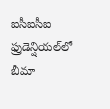ఐసీఐసీఐ ఫ్రుడెన్షియల్‌లో బీమా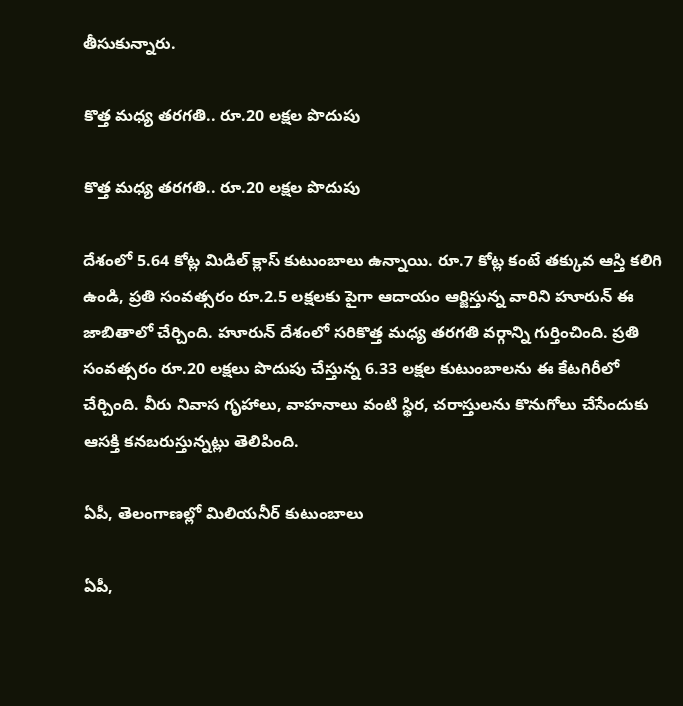తీసుకున్నారు.

కొత్త మధ్య తరగతి.. రూ.20 లక్షల పొదుపు

కొత్త మధ్య తరగతి.. రూ.20 లక్షల పొదుపు

దేశంలో 5.64 కోట్ల మిడిల్ క్లాస్ కుటుంబాలు ఉన్నాయి. రూ.7 కోట్ల కంటే తక్కువ ఆస్తి కలిగి ఉండి, ప్రతి సంవత్సరం రూ.2.5 లక్షలకు పైగా ఆదాయం ఆర్జిస్తున్న వారిని హూరున్ ఈ జాబితాలో చేర్చింది. హూరున్ దేశంలో సరికొత్త మధ్య తరగతి వర్గాన్ని గుర్తించింది. ప్రతి సంవత్సరం రూ.20 లక్షలు పొదుపు చేస్తున్న 6.33 లక్షల కుటుంబాలను ఈ కేటగిరీలో చేర్చింది. వీరు నివాస గృహాలు, వాహనాలు వంటి స్థిర, చరాస్తులను కొనుగోలు చేసేందుకు ఆసక్తి కనబరుస్తున్నట్లు తెలిపింది.

ఏపీ, తెలంగాణల్లో మిలియనీర్ కుటుంబాలు

ఏపీ,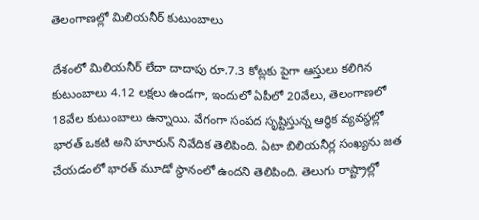తెలంగాణల్లో మిలియనీర్ కుటుంబాలు

దేశంలో మిలియనీర్ లేదా దాదాపు రూ.7.3 కోట్లకు పైగా ఆస్తులు కలిగిన కుటుంబాలు 4.12 లక్షలు ఉండగా, ఇందులో ఏపీలో 20వేలు, తెలంగాణలో 18వేల కుటుంబాలు ఉన్నాయి. వేగంగా సంపద సృష్టిస్తున్న ఆర్థిక వ్యవస్థల్లో భారత్ ఒకటి అని హూరున్ నివేదిక తెలిపింది. ఏటా బిలియనీర్ల సంఖ్యను జత చేయడంలో భారత్ మూడో స్థానంలో ఉందని తెలిపింది. తెలుగు రాష్ట్రాల్లో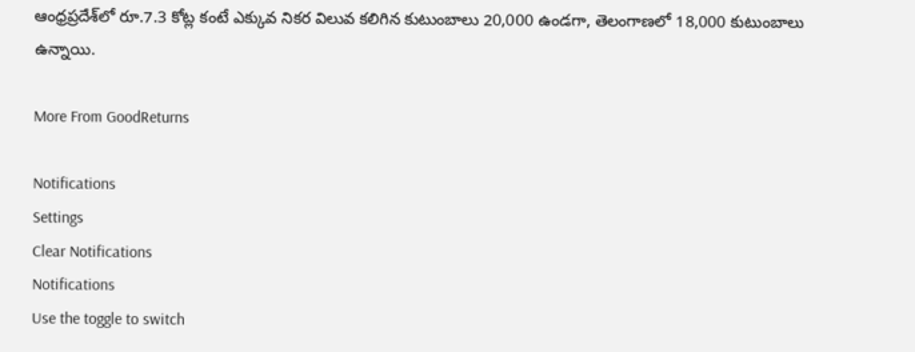ఆంధ్రప్రదేశ్‌లో రూ.7.3 కోట్ల కంటే ఎక్కువ నికర విలువ కలిగిన కుటుంబాలు 20,000 ఉండగా, తెలంగాణలో 18,000 కుటుంబాలు ఉన్నాయి.

More From GoodReturns

Notifications
Settings
Clear Notifications
Notifications
Use the toggle to switch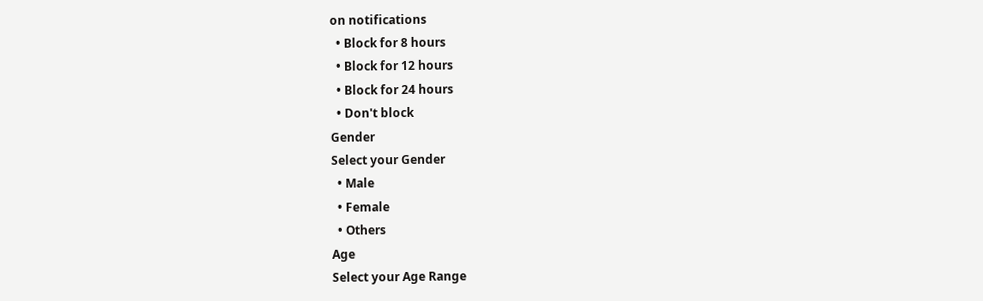on notifications
  • Block for 8 hours
  • Block for 12 hours
  • Block for 24 hours
  • Don't block
Gender
Select your Gender
  • Male
  • Female
  • Others
Age
Select your Age Range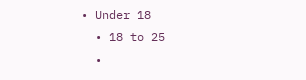• Under 18
  • 18 to 25
  •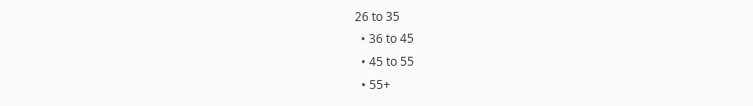26 to 35
  • 36 to 45
  • 45 to 55
  • 55+